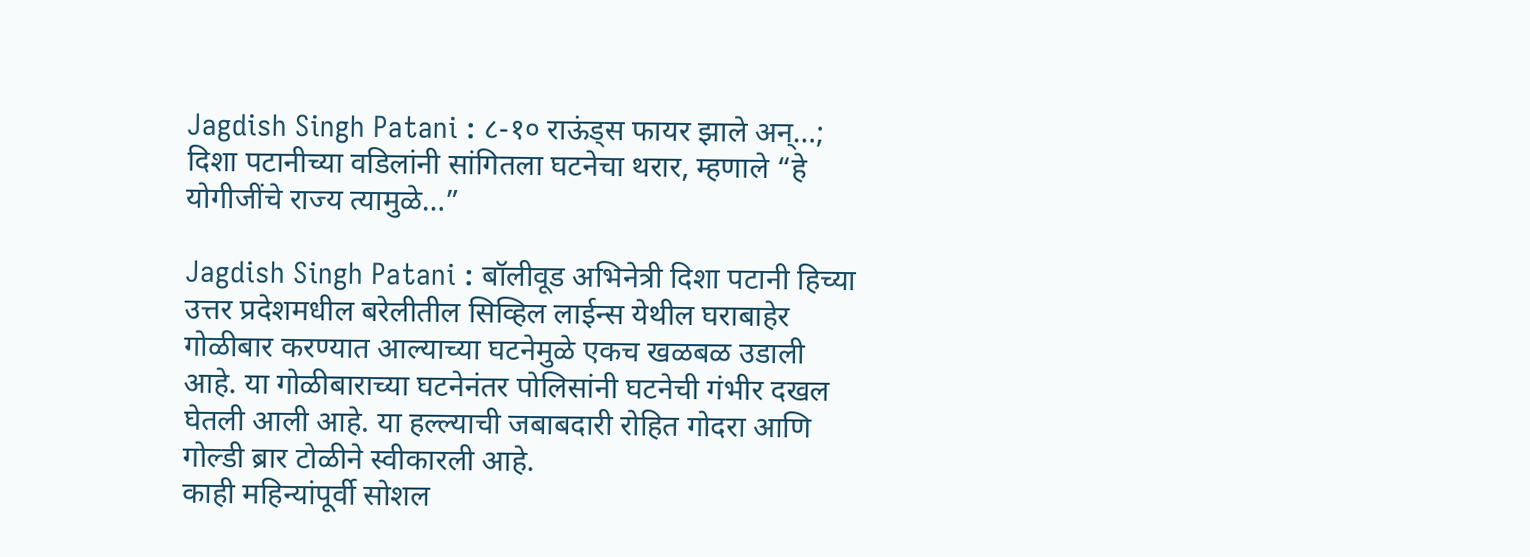Jagdish Singh Patani : ८-१० राऊंड्स फायर झाले अन्…; दिशा पटानीच्या वडिलांनी सांगितला घटनेचा थरार, म्हणाले “हे योगीजींचे राज्य त्यामुळे…”

Jagdish Singh Patani : बॉलीवूड अभिनेत्री दिशा पटानी हिच्या उत्तर प्रदेशमधील बरेलीतील सिव्हिल लाईन्स येथील घराबाहेर गोळीबार करण्यात आल्याच्या घटनेमुळे एकच खळबळ उडाली आहे. या गोळीबाराच्या घटनेनंतर पोलिसांनी घटनेची गंभीर दखल घेतली आली आहे. या हल्ल्याची जबाबदारी रोहित गोदरा आणि गोल्डी ब्रार टोळीने स्वीकारली आहे.
काही महिन्यांपूर्वी सोशल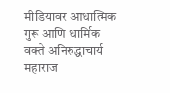मीडियावर आधात्मिक गुरू आणि धार्मिक वक्ते अनिरुद्धाचार्य महाराज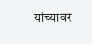यांच्यावर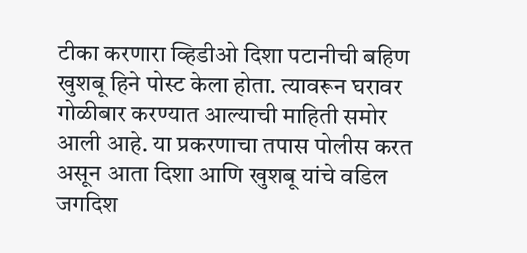टीका करणारा व्हिडीओ दिशा पटानीची बहिण खुशबू हिने पोस्ट केला होता. त्यावरून घरावर गोळीबार करण्यात आल्याची माहिती समोर आली आहे. या प्रकरणाचा तपास पोलीस करत असून आता दिशा आणि खुशबू यांचे वडिल जगदिश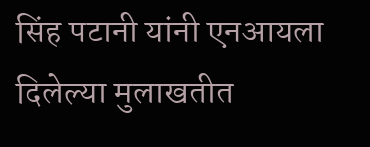सिंह पटानी यांनी एनआयला दिलेल्या मुलाखतीत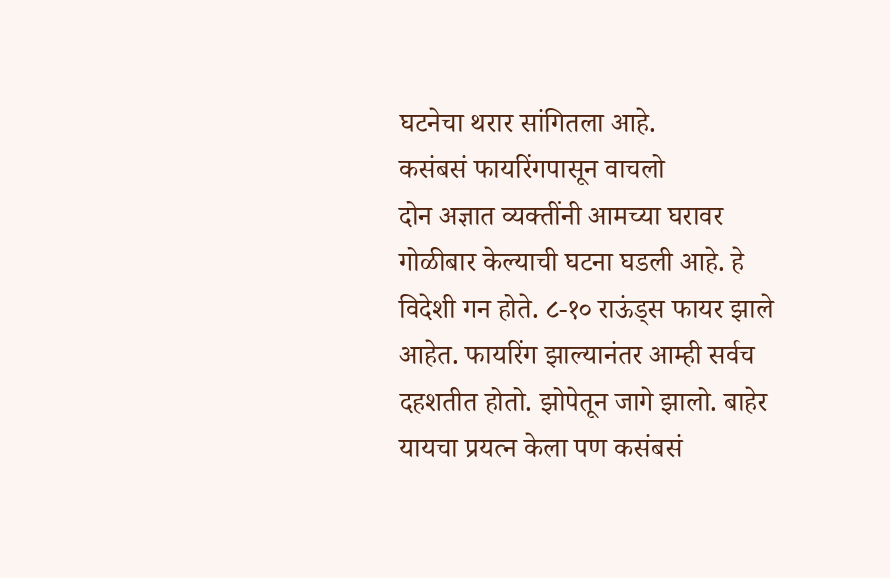घटनेचा थरार सांगितला आहे.
कसंबसं फायरिंगपासून वाचलो
दोन अज्ञात व्यक्तींनी आमच्या घरावर गोळीबार केल्याची घटना घडली आहे. हे विदेशी गन होते. ८-१० राऊंड्स फायर झाले आहेत. फायरिंग झाल्यानंतर आम्ही सर्वच दहशतीत होतो. झोपेतून जागे झालो. बाहेर यायचा प्रयत्न केला पण कसंबसं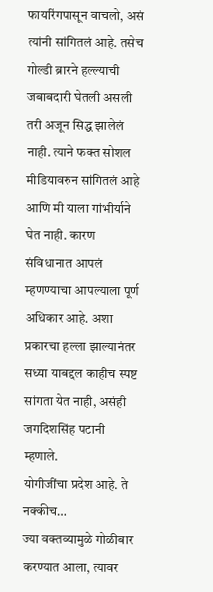फायरिंगपासून वाचलो, असं त्यांनी सांगितलं आहे. तसेच गोल्डी ब्रारने हल्ल्याची जबाबदारी घेतली असली तरी अजून सिद्ध झालेलं नाही. त्याने फक्त सोशल मीडियावरुन सांगितलं आहे आणि मी याला गांभीर्याने घेत नाही. कारण संविधानात आपलं म्हणण्याचा आपल्याला पूर्ण अधिकार आहे. अशा प्रकारचा हल्ला झाल्यानंतर सध्या याबद्दल काहीच स्पष्ट सांगता येत नाही, असंही जगदिशसिंह पटानी म्हणाले.
योगीजींचा प्रदेश आहे. ते नक्कीच…
ज्या वक्तव्यामुळे गोळीबार करण्यात आला, त्यावर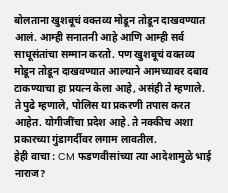बोलताना खुशबूचं वक्तव्य मोडून तोडून दाखवण्यात आलं. आम्ही सनातनी आहे आणि आम्ही सर्व साधूसंतांचा सम्मान करतो. पण खुशबूचं वक्तव्य मोडून तोडून दाखवण्यात आल्याने आमच्यावर दबाव टाकण्याचा हा प्रयत्न केला आहे, असंही ते म्हणाले. ते पुढे म्हणाले, पोलिस या प्रकरणी तपास करत आहेत. योगीजींचा प्रदेश आहे. ते नक्कीच अशा प्रकारच्या गुंडागर्दीवर लगाम लावतील.
हेही वाचा : CM फडणवीसांच्या त्या आदेशामुळे भाई नाराज?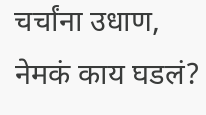चर्चांना उधाण, नेमकं काय घडलं?